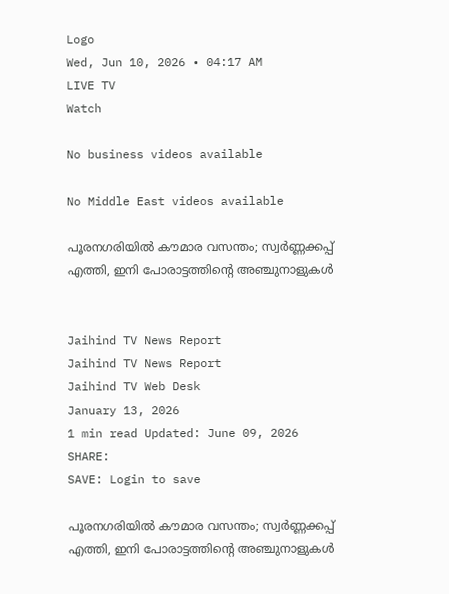Logo
Wed, Jun 10, 2026 • 04:17 AM
LIVE TV
Watch

No business videos available

No Middle East videos available

പൂരനഗരിയില്‍ കൗമാര വസന്തം; സ്വര്‍ണ്ണക്കപ്പ് എത്തി, ഇനി പോരാട്ടത്തിന്റെ അഞ്ചുനാളുകള്‍


Jaihind TV News Report
Jaihind TV News Report
Jaihind TV Web Desk
January 13, 2026
1 min read Updated: June 09, 2026
SHARE:
SAVE: Login to save

പൂരനഗരിയില്‍ കൗമാര വസന്തം; സ്വര്‍ണ്ണക്കപ്പ് എത്തി, ഇനി പോരാട്ടത്തിന്റെ അഞ്ചുനാളുകള്‍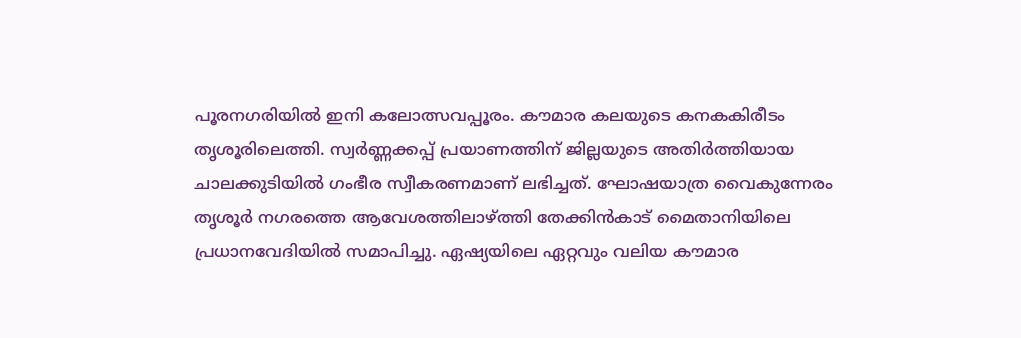പൂരനഗരിയില്‍ ഇനി കലോത്സവപ്പൂരം. കൗമാര കലയുടെ കനകകിരീടം തൃശൂരിലെത്തി. സ്വര്‍ണ്ണക്കപ്പ് പ്രയാണത്തിന് ജില്ലയുടെ അതിര്‍ത്തിയായ ചാലക്കുടിയില്‍ ഗംഭീര സ്വീകരണമാണ് ലഭിച്ചത്. ഘോഷയാത്ര വൈകുന്നേരം തൃശൂര്‍ നഗരത്തെ ആവേശത്തിലാഴ്ത്തി തേക്കിന്‍കാട് മൈതാനിയിലെ പ്രധാനവേദിയില്‍ സമാപിച്ചു. ഏഷ്യയിലെ ഏറ്റവും വലിയ കൗമാര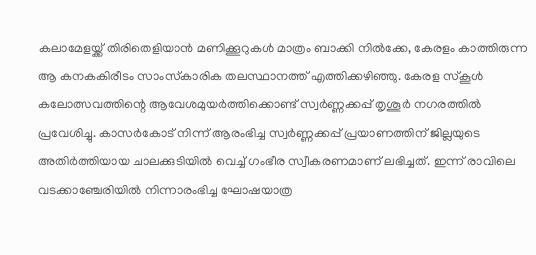കലാമേളയ്ക്ക് തിരിതെളിയാന്‍ മണിക്കൂറുകള്‍ മാത്രം ബാക്കി നില്‍ക്കേ, കേരളം കാത്തിരുന്ന ആ കനകകിരീടം സാംസ്‌കാരിക തലസ്ഥാനത്ത് എത്തിക്കഴിഞ്ഞു. കേരള സ്‌കൂള്‍ കലോത്സവത്തിന്റെ ആവേശമുയര്‍ത്തിക്കൊണ്ട് സ്വര്‍ണ്ണക്കപ്പ് തൃശൂര്‍ നഗരത്തില്‍ പ്രവേശിച്ചു. കാസര്‍കോട് നിന്ന് ആരംഭിച്ച സ്വര്‍ണ്ണക്കപ്പ് പ്രയാണത്തിന് ജില്ലയുടെ അതിര്‍ത്തിയായ ചാലക്കുടിയില്‍ വെച്ച് ഗംഭീര സ്വീകരണമാണ് ലഭിച്ചത്. ഇന്ന് രാവിലെ വടക്കാഞ്ചേരിയില്‍ നിന്നാരംഭിച്ച ഘോഷയാത്ര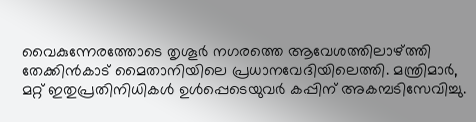വൈകുന്നേരത്തോടെ തൃശൂര്‍ നഗരത്തെ ആവേശത്തിലാഴ്ത്തി തേക്കിന്‍കാട് മൈതാനിയിലെ പ്രധാനവേദിയിലെത്തി. മന്ത്രിമാര്‍, മറ്റ് ഇതുപ്രതിനിധികള്‍ ഉള്‍പ്പെടെയുവര്‍ കപ്പിന് അകമ്പടിസേവിച്ചു.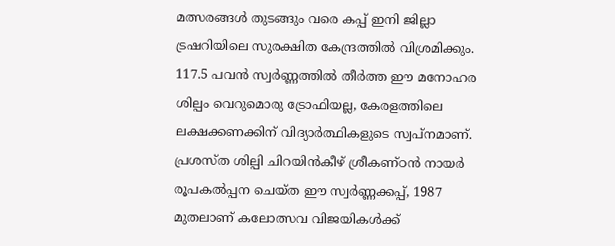മത്സരങ്ങള്‍ തുടങ്ങും വരെ കപ്പ് ഇനി ജില്ലാ ട്രഷറിയിലെ സുരക്ഷിത കേന്ദ്രത്തില്‍ വിശ്രമിക്കും. 117.5 പവന്‍ സ്വര്‍ണ്ണത്തില്‍ തീര്‍ത്ത ഈ മനോഹര ശില്പം വെറുമൊരു ട്രോഫിയല്ല, കേരളത്തിലെ ലക്ഷക്കണക്കിന് വിദ്യാര്‍ത്ഥികളുടെ സ്വപ്നമാണ്. പ്രശസ്ത ശില്പി ചിറയിന്‍കീഴ് ശ്രീകണ്ഠന്‍ നായര്‍ രൂപകല്‍പ്പന ചെയ്ത ഈ സ്വര്‍ണ്ണക്കപ്പ്, 1987 മുതലാണ് കലോത്സവ വിജയികള്‍ക്ക്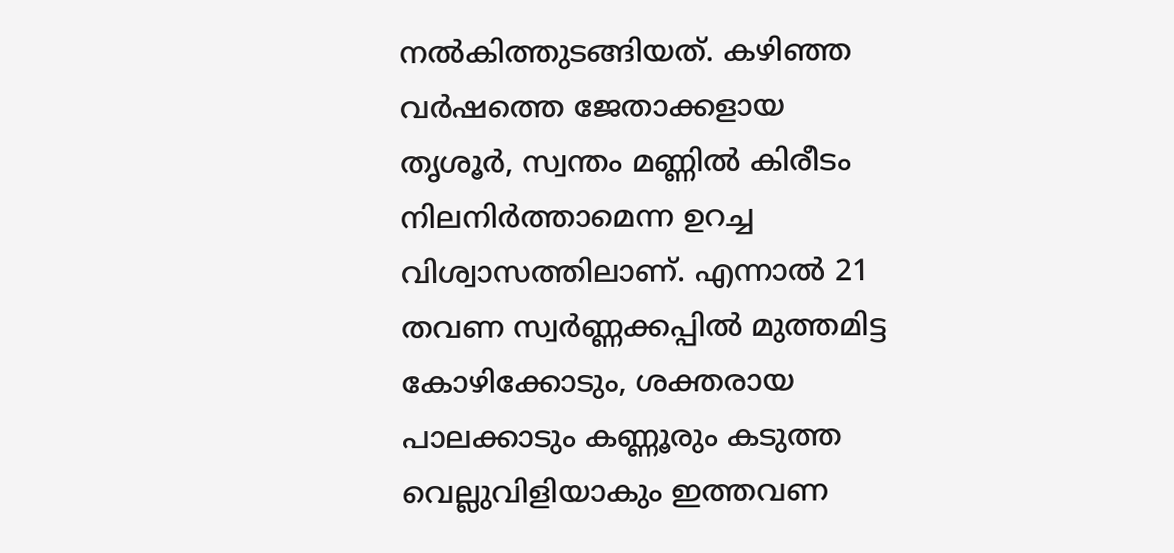നല്‍കിത്തുടങ്ങിയത്. കഴിഞ്ഞ വര്‍ഷത്തെ ജേതാക്കളായ തൃശൂര്‍, സ്വന്തം മണ്ണില്‍ കിരീടം നിലനിര്‍ത്താമെന്ന ഉറച്ച വിശ്വാസത്തിലാണ്. എന്നാല്‍ 21 തവണ സ്വര്‍ണ്ണക്കപ്പില്‍ മുത്തമിട്ട കോഴിക്കോടും, ശക്തരായ പാലക്കാടും കണ്ണൂരും കടുത്ത വെല്ലുവിളിയാകും ഇത്തവണ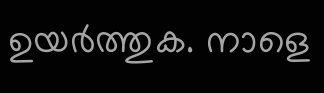ഉയര്‍ത്തുക. നാളെ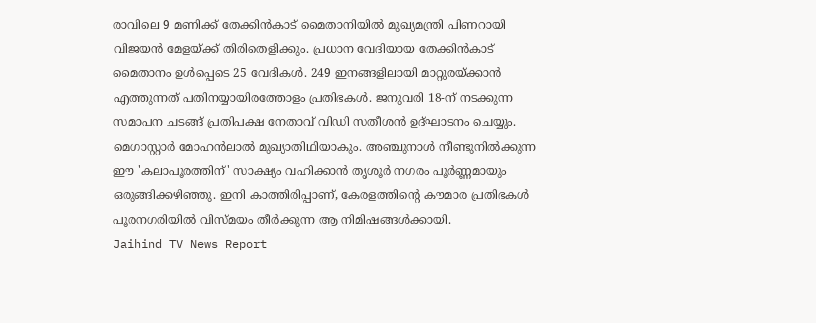രാവിലെ 9 മണിക്ക് തേക്കിന്‍കാട് മൈതാനിയില്‍ മുഖ്യമന്ത്രി പിണറായി വിജയന്‍ മേളയ്ക്ക് തിരിതെളിക്കും. പ്രധാന വേദിയായ തേക്കിന്‍കാട് മൈതാനം ഉള്‍പ്പെടെ 25 വേദികള്‍. 249 ഇനങ്ങളിലായി മാറ്റുരയ്ക്കാന്‍ എത്തുന്നത് പതിനയ്യായിരത്തോളം പ്രതിഭകള്‍. ജനുവരി 18-ന് നടക്കുന്ന സമാപന ചടങ്ങ് പ്രതിപക്ഷ നേതാവ് വിഡി സതീശന്‍ ഉദ്ഘാടനം ചെയ്യും. മെഗാസ്റ്റാര്‍ മോഹന്‍ലാല്‍ മുഖ്യാതിഥിയാകും. അഞ്ചുനാള്‍ നീണ്ടുനില്‍ക്കുന്ന ഈ 'കലാപൂരത്തിന്' സാക്ഷ്യം വഹിക്കാന്‍ തൃശൂര്‍ നഗരം പൂര്‍ണ്ണമായും ഒരുങ്ങിക്കഴിഞ്ഞു. ഇനി കാത്തിരിപ്പാണ്, കേരളത്തിന്റെ കൗമാര പ്രതിഭകള്‍ പൂരനഗരിയില്‍ വിസ്മയം തീര്‍ക്കുന്ന ആ നിമിഷങ്ങള്‍ക്കായി.
Jaihind TV News Report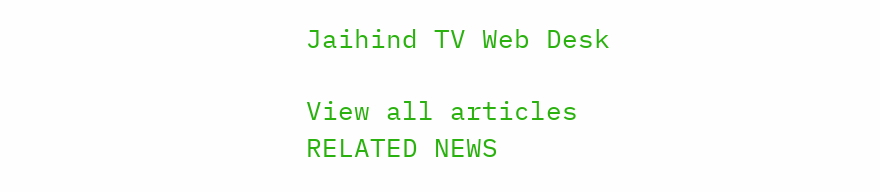Jaihind TV Web Desk

View all articles
RELATED NEWS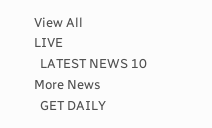View All
LIVE
  LATEST NEWS 10
More News
  GET DAILY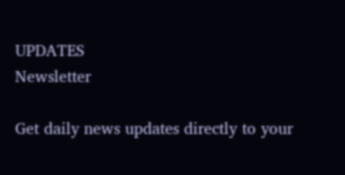UPDATES
Newsletter

Get daily news updates directly to your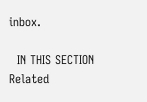inbox.

  IN THIS SECTION
Related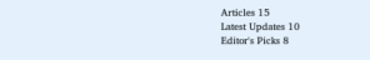Articles 15
Latest Updates 10
Editor's Picks 8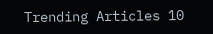Trending Articles 10